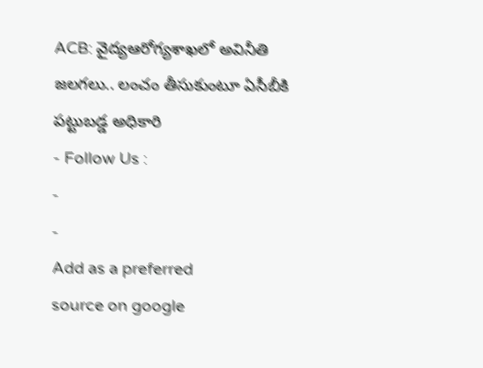ACB: వైద్యఆరోగ్యశాఖలో అవినీతి జలగలు.. లంచం తీసుకుంటూ ఏసీబీకి పట్టుబడ్డ అధికారి
- Follow Us :
-
-
Add as a preferred
source on google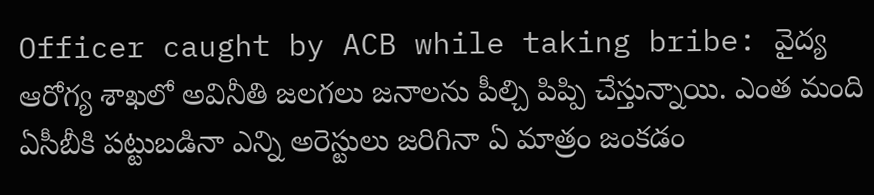Officer caught by ACB while taking bribe: వైద్య ఆరోగ్య శాఖలో అవినీతి జలగలు జనాలను పీల్చి పిప్పి చేస్తున్నాయి. ఎంత మంది ఏసీబీకి పట్టుబడినా ఎన్ని అరెస్టులు జరిగినా ఏ మాత్రం జంకడం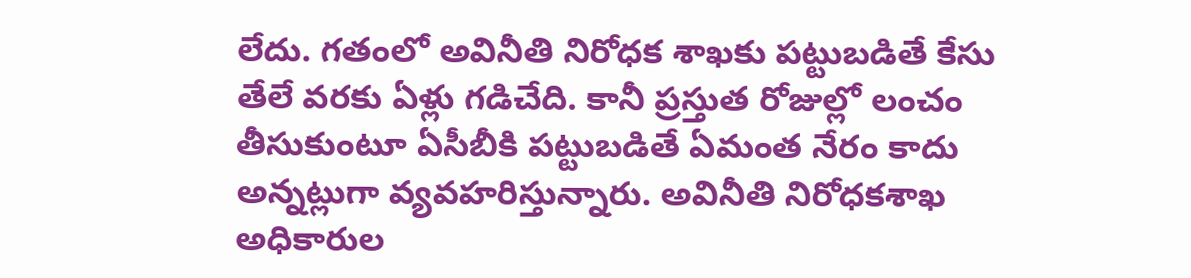లేదు. గతంలో అవినీతి నిరోధక శాఖకు పట్టుబడితే కేసు తేలే వరకు ఏళ్లు గడిచేది. కానీ ప్రస్తుత రోజుల్లో లంచం తీసుకుంటూ ఏసీబీకి పట్టుబడితే ఏమంత నేరం కాదు అన్నట్లుగా వ్యవహరిస్తున్నారు. అవినీతి నిరోధకశాఖ అధికారుల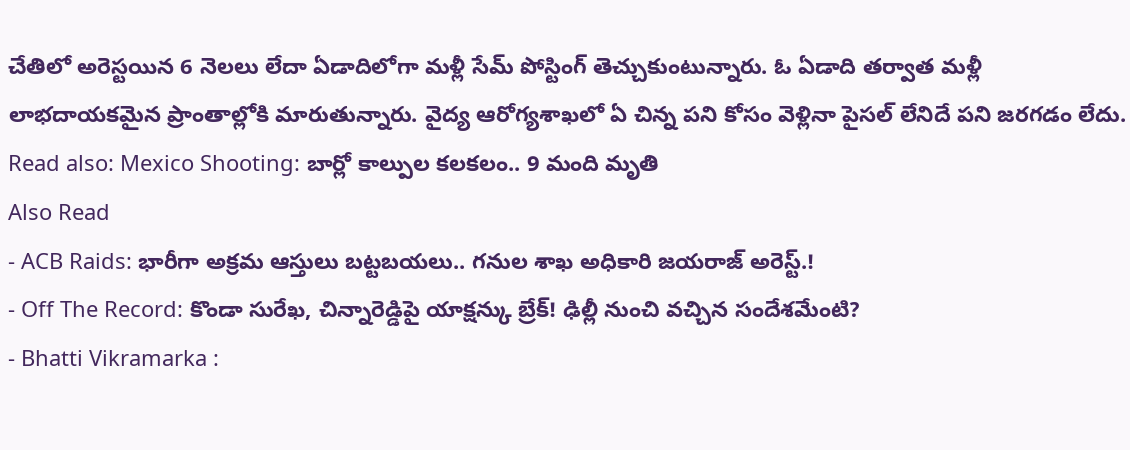చేతిలో అరెస్టయిన 6 నెలలు లేదా ఏడాదిలోగా మళ్లీ సేమ్ పోస్టింగ్ తెచ్చుకుంటున్నారు. ఓ ఏడాది తర్వాత మళ్లీ లాభదాయకమైన ప్రాంతాల్లోకి మారుతున్నారు. వైద్య ఆరోగ్యశాఖలో ఏ చిన్న పని కోసం వెళ్లినా పైసల్ లేనిదే పని జరగడం లేదు.
Read also: Mexico Shooting: బార్లో కాల్పుల కలకలం.. 9 మంది మృతి
Also Read
- ACB Raids: భారీగా అక్రమ ఆస్తులు బట్టబయలు.. గనుల శాఖ అధికారి జయరాజ్ అరెస్ట్.!
- Off The Record: కొండా సురేఖ, చిన్నారెడ్డిపై యాక్షన్కు బ్రేక్! ఢిల్లీ నుంచి వచ్చిన సందేశమేంటి?
- Bhatti Vikramarka :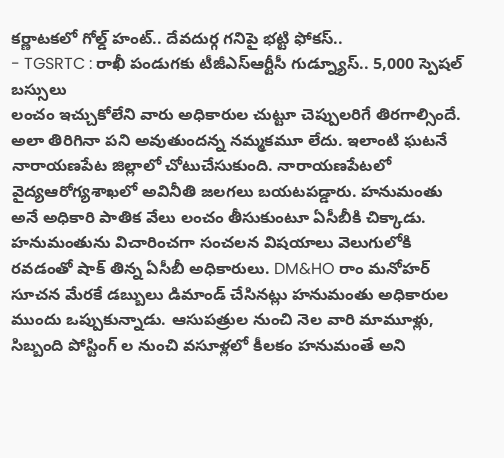కర్ణాటకలో గోల్డ్ హంట్.. దేవదుర్గ గనిపై భట్టి ఫోకస్..
- TGSRTC : రాఖీ పండుగకు టీజీఎస్ఆర్టీసీ గుడ్న్యూస్.. 5,000 స్పెషల్ బస్సులు
లంచం ఇచ్చుకోలేని వారు అధికారుల చుట్టూ చెప్పులరిగే తిరగాల్సిందే. అలా తిరిగినా పని అవుతుందన్న నమ్మకమూ లేదు. ఇలాంటి ఘటనే నారాయణపేట జిల్లాలో చోటుచేసుకుంది. నారాయణపేటలో వైద్యఆరోగ్యశాఖలో అవినీతి జలగలు బయటపడ్డారు. హనుమంతు అనే అధికారి పాతిక వేలు లంచం తీసుకుంటూ ఏసీబీకి చిక్కాడు. హనుమంతును విచారించగా సంచలన విషయాలు వెలుగులోకి రవడంతో షాక్ తిన్న ఏసీబీ అధికారులు. DM&HO రాం మనోహర్ సూచన మేరకే డబ్బులు డిమాండ్ చేసినట్లు హనుమంతు అధికారుల ముందు ఒప్పుకున్నాడు. ఆసుపత్రుల నుంచి నెల వారి మామూళ్లు, సిబ్బంది పోస్టింగ్ ల నుంచి వసూళ్లలో కీలకం హనుమంతే అని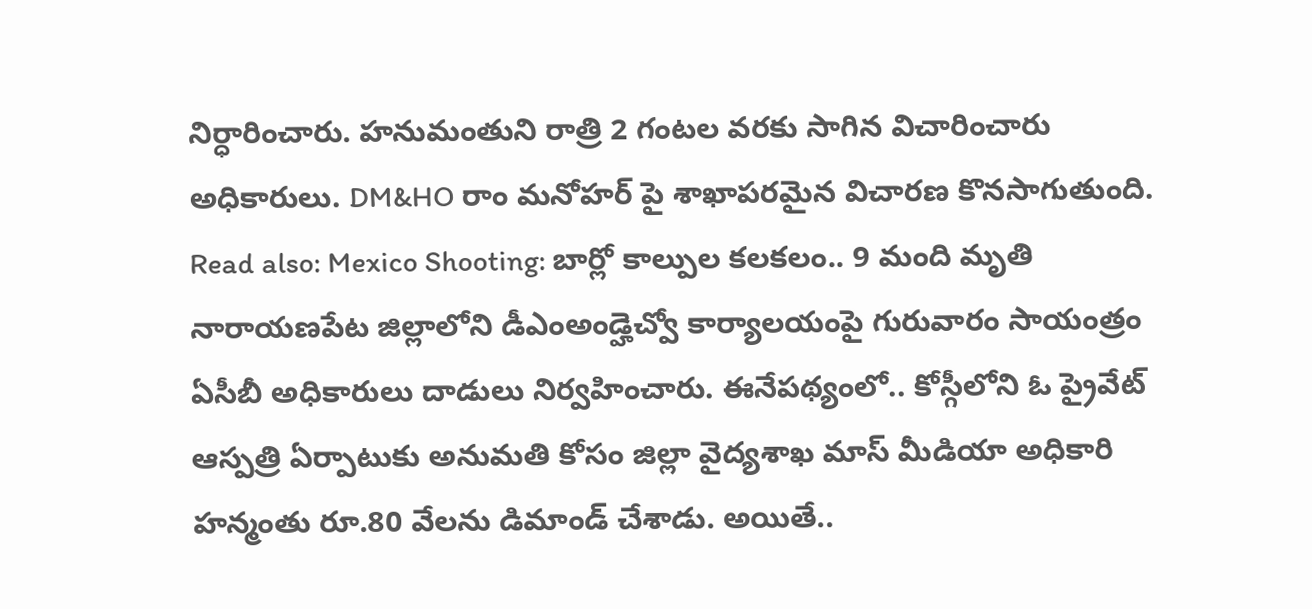నిర్ధారించారు. హనుమంతుని రాత్రి 2 గంటల వరకు సాగిన విచారించారు అధికారులు. DM&HO రాం మనోహర్ పై శాఖాపరమైన విచారణ కొనసాగుతుంది.
Read also: Mexico Shooting: బార్లో కాల్పుల కలకలం.. 9 మంది మృతి
నారాయణపేట జిల్లాలోని డీఎంఅండ్హెచ్వో కార్యాలయంపై గురువారం సాయంత్రం ఏసీబీ అధికారులు దాడులు నిర్వహించారు. ఈనేపథ్యంలో.. కోస్గీలోని ఓ ప్రైవేట్ ఆస్పత్రి ఏర్పాటుకు అనుమతి కోసం జిల్లా వైద్యశాఖ మాస్ మీడియా అధికారి హన్మంతు రూ.80 వేలను డిమాండ్ చేశాడు. అయితే..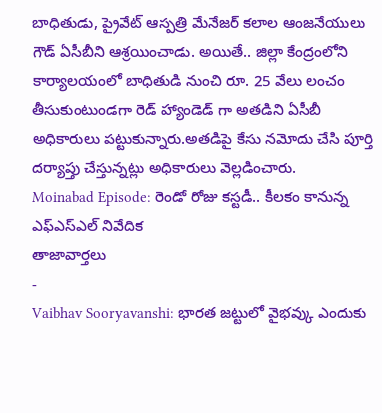బాధితుడు, ప్రైవేట్ ఆస్పత్రి మేనేజర్ కలాల ఆంజనేయులు గౌడ్ ఏసీబీని ఆశ్రయించాడు. అయితే.. జిల్లా కేంద్రంలోని కార్యాలయంలో బాధితుడి నుంచి రూ. 25 వేలు లంచం తీసుకుంటుండగా రెడ్ హ్యాండెడ్ గా అతడిని ఏసీబీ అధికారులు పట్టుకున్నారు.అతడిపై కేసు నమోదు చేసి పూర్తి దర్యాప్తు చేస్తున్నట్లు అధికారులు వెల్లడించారు.
Moinabad Episode: రెండో రోజు కస్టడీ.. కీలకం కానున్న ఎఫ్ఎస్ఎల్ నివేదిక
తాజావార్తలు
-
Vaibhav Sooryavanshi: భారత జట్టులో వైభవ్కు ఎందుకు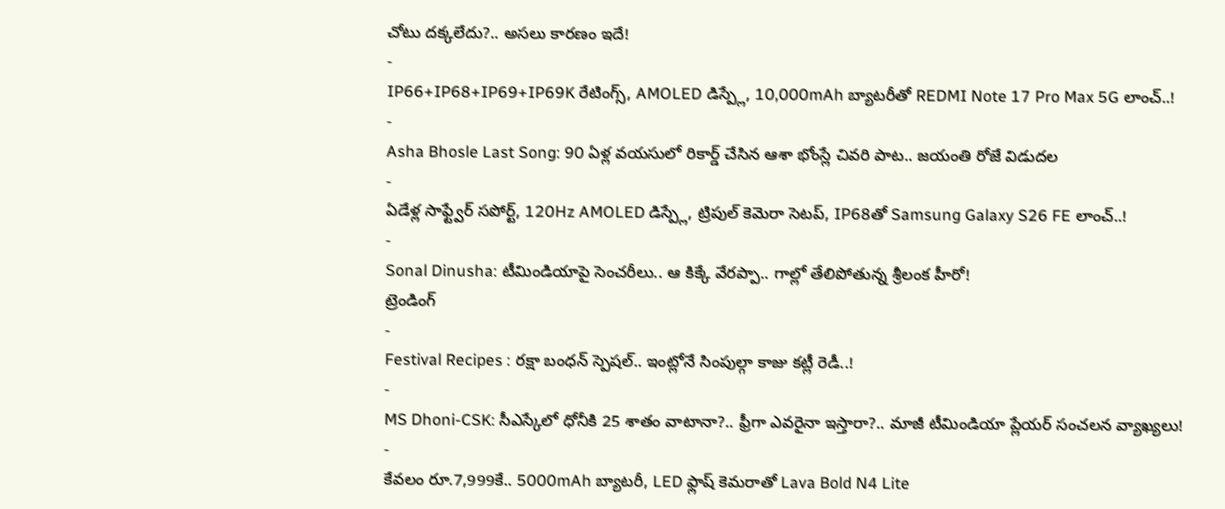చోటు దక్కలేదు?.. అసలు కారణం ఇదే!
-
IP66+IP68+IP69+IP69K రేటింగ్స్, AMOLED డిస్ప్లే, 10,000mAh బ్యాటరీతో REDMI Note 17 Pro Max 5G లాంచ్..!
-
Asha Bhosle Last Song: 90 ఏళ్ల వయసులో రికార్డ్ చేసిన ఆశా భోంస్లే చివరి పాట.. జయంతి రోజే విడుదల
-
ఏడేళ్ల సాఫ్ట్వేర్ సపోర్ట్, 120Hz AMOLED డిస్ప్లే, ట్రిపుల్ కెమెరా సెటప్, IP68తో Samsung Galaxy S26 FE లాంచ్..!
-
Sonal Dinusha: టీమిండియాపై సెంచరీలు.. ఆ కిక్కే వేరప్పా.. గాల్లో తేలిపోతున్న శ్రీలంక హీరో!
ట్రెండింగ్
-
Festival Recipes : రక్షా బంధన్ స్పెషల్.. ఇంట్లోనే సింపుల్గా కాజు కట్లీ రెడీ..!
-
MS Dhoni-CSK: సీఎస్కేలో ధోనీకి 25 శాతం వాటానా?.. ఫ్రీగా ఎవరైనా ఇస్తారా?.. మాజీ టీమిండియా ప్లేయర్ సంచలన వ్యాఖ్యలు!
-
కేవలం రూ.7,999కే.. 5000mAh బ్యాటరీ, LED ఫ్లాష్ కెమరాతో Lava Bold N4 Lite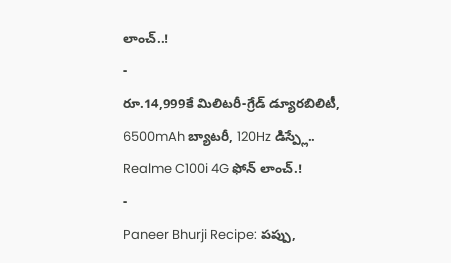లాంచ్..!
-
రూ.14,999కే మిలిటరీ-గ్రేడ్ డ్యూరబిలిటీ, 6500mAh బ్యాటరీ, 120Hz డిస్ప్లే.. Realme C100i 4G ఫోన్ లాంచ్.!
-
Paneer Bhurji Recipe: పప్పు,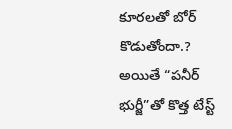కూరలతో బోర్ కొడుతోందా.? అయితే “పనీర్ భుర్జీ”తో కొత్త టేస్ట్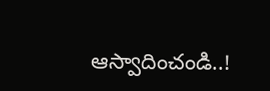ఆస్వాదించండి..!